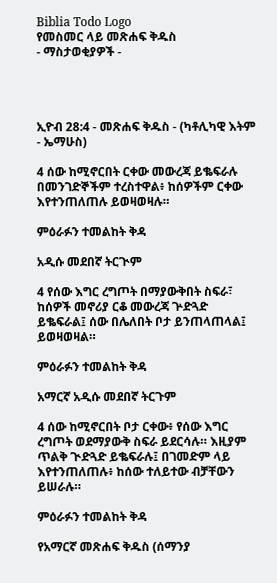Biblia Todo Logo
የመስመር ላይ መጽሐፍ ቅዱስ
- ማስታወቂያዎች -




ኢዮብ 28:4 - መጽሐፍ ቅዱስ - (ካቶሊካዊ እትም - ኤማሁስ)

4 ሰው ከሚኖርበት ርቀው መውረጃ ይቈፍራሉ በመንገድኞችም ተረስተዋል፥ ከሰዎችም ርቀው እየተንጠለጠሉ ይወዛወዛሉ።

ምዕራፉን ተመልከት ቅዳ

አዲሱ መደበኛ ትርጒም

4 የሰው እግር ረግጦት በማያውቅበት ስፍራ፣ ከሰዎች መኖሪያ ርቆ መውረጃ ጕድጓድ ይቈፍራል፤ ሰው በሌለበት ቦታ ይንጠላጠላል፤ ይወዛወዛል።

ምዕራፉን ተመልከት ቅዳ

አማርኛ አዲሱ መደበኛ ትርጉም

4 ሰው ከሚኖርበት ቦታ ርቀው፥ የሰው እግር ረግጦት ወደማያውቅ ስፍራ ይደርሳሉ። እዚያም ጥልቅ ጒድጓድ ይቈፍራሉ፤ በገመድም ላይ እየተንጠለጠሉ፥ ከሰው ተለይተው ብቻቸውን ይሠራሉ።

ምዕራፉን ተመልከት ቅዳ

የአማርኛ መጽሐፍ ቅዱስ (ሰማንያ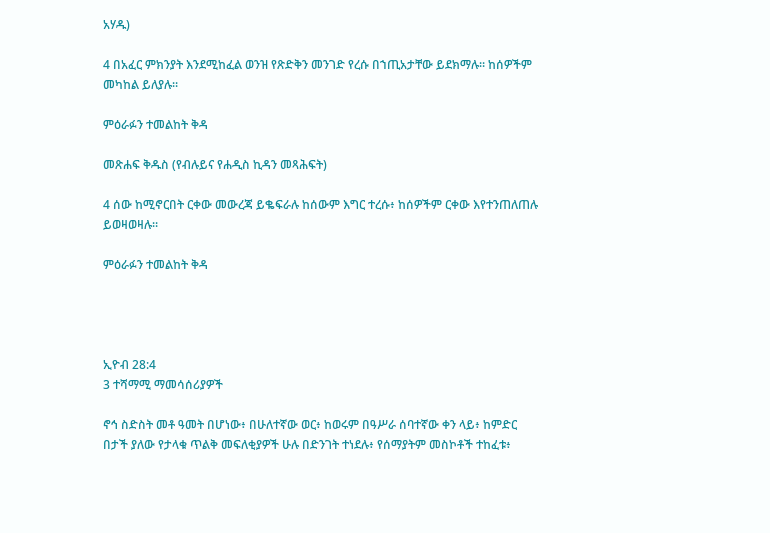አሃዱ)

4 በአፈር ምክንያት እንደሚከፈል ወንዝ የጽድቅን መንገድ የረሱ በኀጢአታቸው ይደክማሉ። ከሰዎችም መካከል ይለያሉ።

ምዕራፉን ተመልከት ቅዳ

መጽሐፍ ቅዱስ (የብሉይና የሐዲስ ኪዳን መጻሕፍት)

4 ሰው ከሚኖርበት ርቀው መውረጃ ይቈፍራሉ ከሰውም እግር ተረሱ፥ ከሰዎችም ርቀው እየተንጠለጠሉ ይወዛወዛሉ።

ምዕራፉን ተመልከት ቅዳ




ኢዮብ 28:4
3 ተሻማሚ ማመሳሰሪያዎች

ኖኅ ስድስት መቶ ዓመት በሆነው፥ በሁለተኛው ወር፥ ከወሩም በዓሥራ ሰባተኛው ቀን ላይ፥ ከምድር በታች ያለው የታላቁ ጥልቅ መፍለቂያዎች ሁሉ በድንገት ተነደሉ፥ የሰማያትም መስኮቶች ተከፈቱ፥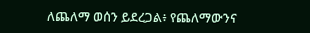ለጨለማ ወሰን ይደረጋል፥ የጨለማውንና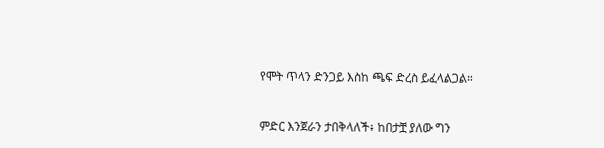የሞት ጥላን ድንጋይ እስከ ጫፍ ድረስ ይፈላልጋል።


ምድር እንጀራን ታበቅላለች፥ ከበታቿ ያለው ግን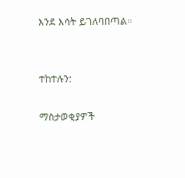እንደ እሳት ይገለባበጣል።


ተከተሉን:

ማስታወቂያዎች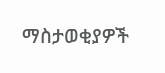ማስታወቂያዎች